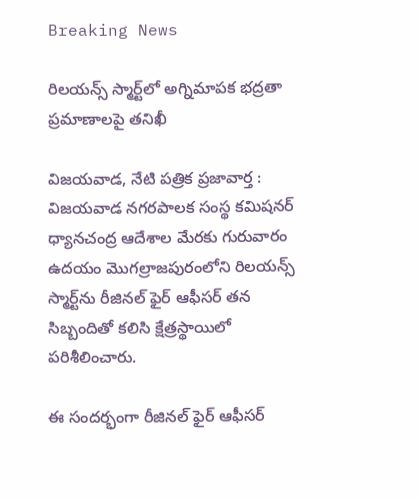Breaking News

రిలయన్స్ స్మార్ట్‌లో అగ్నిమాపక భద్రతా ప్రమాణాలపై తనిఖీ

విజయవాడ, నేటి పత్రిక ప్రజావార్త :
విజయవాడ నగరపాలక సంస్థ కమిషనర్ ధ్యానచంద్ర ఆదేశాల మేరకు గురువారం ఉదయం మొగల్రాజపురంలోని రిలయన్స్ స్మార్ట్‌ను రీజినల్ ఫైర్ ఆఫీసర్ తన సిబ్బందితో కలిసి క్షేత్రస్థాయిలో పరిశీలించారు.

ఈ సందర్భంగా రీజినల్ ఫైర్ ఆఫీసర్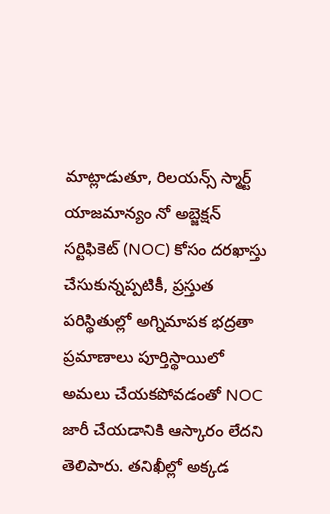మాట్లాడుతూ, రిలయన్స్ స్మార్ట్ యాజమాన్యం నో అబ్జెక్షన్ సర్టిఫికెట్ (NOC) కోసం దరఖాస్తు చేసుకున్నప్పటికీ, ప్రస్తుత పరిస్థితుల్లో అగ్నిమాపక భద్రతా ప్రమాణాలు పూర్తిస్థాయిలో అమలు చేయకపోవడంతో NOC జారీ చేయడానికి ఆస్కారం లేదని తెలిపారు. తనిఖీల్లో అక్కడ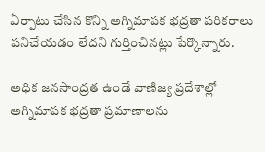ఏర్పాటు చేసిన కొన్ని అగ్నిమాపక భద్రతా పరికరాలు పనిచేయడం లేదని గుర్తించినట్లు పేర్కొన్నారు.

అధిక జనసాంద్రత ఉండే వాణిజ్య ప్రదేశాల్లో అగ్నిమాపక భద్రతా ప్రమాణాలను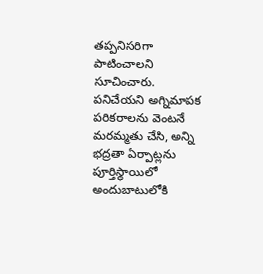తప్పనిసరిగా పాటించాలని సూచించారు. పనిచేయని అగ్నిమాపక పరికరాలను వెంటనే మరమ్మతు చేసి, అన్ని భద్రతా ఏర్పాట్లను పూర్తిస్థాయిలో అందుబాటులోకి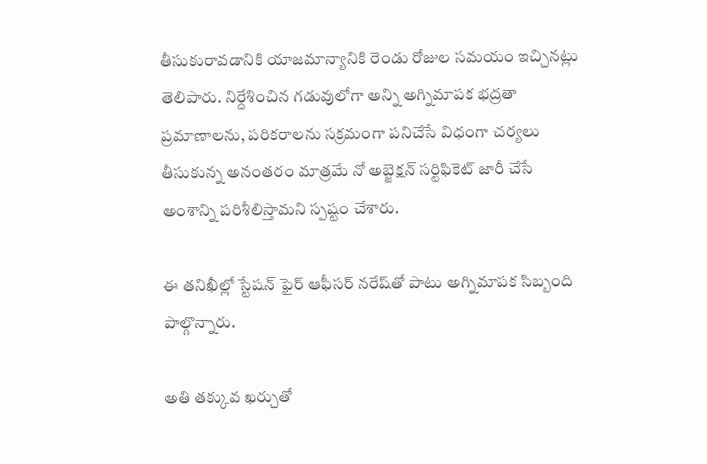తీసుకురావడానికి యాజమాన్యానికి రెండు రోజుల సమయం ఇచ్చినట్లు తెలిపారు. నిర్దేశించిన గడువులోగా అన్ని అగ్నిమాపక భద్రతా ప్రమాణాలను, పరికరాలను సక్రమంగా పనిచేసే విధంగా చర్యలు తీసుకున్న అనంతరం మాత్రమే నో అబ్జెక్షన్ సర్టిఫికెట్ జారీ చేసే అంశాన్ని పరిశీలిస్తామని స్పష్టం చేశారు.

ఈ తనిఖీల్లో స్టేషన్ ఫైర్ ఆఫీసర్ నరేష్‌తో పాటు అగ్నిమాపక సిబ్బంది పాల్గొన్నారు.

అతి తక్కువ ఖర్చుతో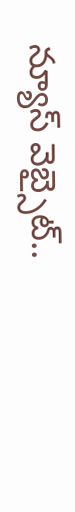న్యూస్ వెబ్సైట్..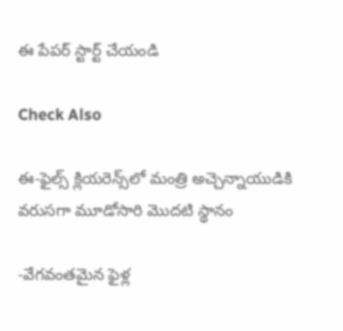ఈ పేపర్ స్టార్ట్ చేయండి

Check Also

ఈ-ఫైల్స్ క్లియరెన్స్‌లో మంత్రి అచ్చెన్నాయుడికి వరుసగా మూడోసారి మొదటి స్థానం

-వేగవంతమైన ఫైళ్ల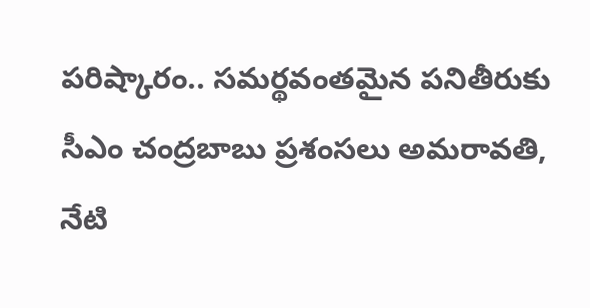పరిష్కారం.. సమర్థవంతమైన పనితీరుకు సీఎం చంద్రబాబు ప్రశంసలు అమరావతి, నేటి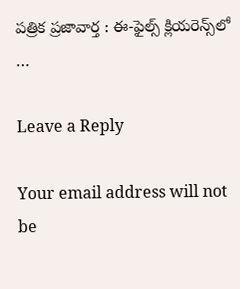పత్రిక ప్రజావార్త : ఈ-ఫైల్స్ క్లియరెన్స్‌లో …

Leave a Reply

Your email address will not be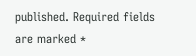published. Required fields are marked *